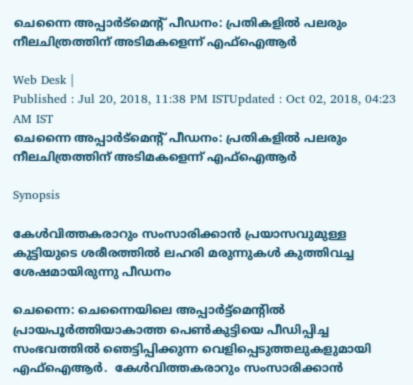ചെന്നൈ അപ്പാര്‍ട്‍മെന്റ്‍ പീഡനം: പ്രതികളില്‍ പലരും നീലചിത്രത്തിന് അടിമകളെന്ന് എഫ്ഐആര്‍

Web Desk |
Published : Jul 20, 2018, 11:38 PM ISTUpdated : Oct 02, 2018, 04:23 AM IST
ചെന്നൈ അപ്പാര്‍ട്‍മെന്റ്‍ പീഡനം: പ്രതികളില്‍ പലരും നീലചിത്രത്തിന് അടിമകളെന്ന് എഫ്ഐആര്‍

Synopsis

കേൾവിത്തകരാറും സംസാരിക്കാൻ പ്രയാസവുമുള്ള കുട്ടിയുടെ ശരീരത്തിൽ ലഹരി മരുന്നുകൾ കുത്തിവച്ച ശേഷമായിരുന്നു പീഡനം

ചെന്നൈ: ചെന്നൈയിലെ അപ്പാർട്ട്മെന്റിൽ പ്രായപൂർത്തിയാകാത്ത പെൺകുട്ടിയെ പീഡിപ്പിച്ച സംഭവത്തിൽ ഞെട്ടിപ്പിക്കുന്ന വെളിപ്പെടുത്തലുകളുമായി എഫ്ഐആര്‍.  കേൾവിത്തകരാറും സംസാരിക്കാൻ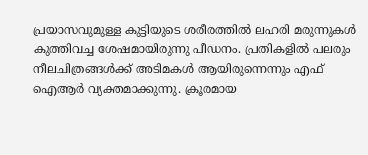പ്രയാസവുമുള്ള കുട്ടിയുടെ ശരീരത്തിൽ ലഹരി മരുന്നുകൾ കുത്തിവച്ച ശേഷമായിരുന്നു പീഡനം. പ്രതികളില്‍ പലരും നീലചിത്രങ്ങള്‍ക്ക് അടിമകള്‍ ആയിരുന്നെന്നും എഫ് ഐആര്‍ വ്യക്തമാക്കുന്നു. ക്രൂരമായ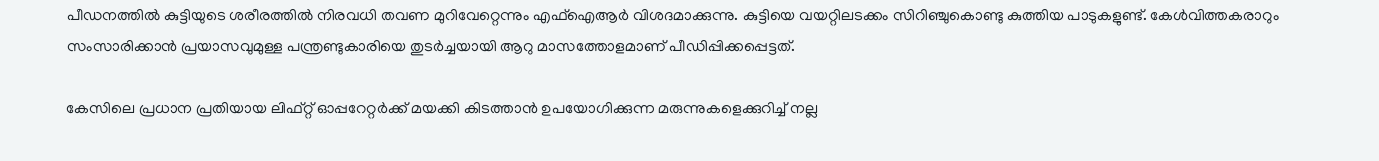പീഡനത്തില്‍ കുട്ടിയുടെ ശരീരത്തില്‍ നിരവധി തവണ മുറിവേറ്റെന്നും എഫ്ഐആര്‍ വിശദമാക്കുന്നു. കുട്ടിയെ വയറ്റിലടക്കം സിറിഞ്ചുകൊണ്ടു കുത്തിയ പാടുകളുണ്ട്. കേൾവിത്തകരാറും സംസാരിക്കാൻ പ്രയാസവുമുള്ള പന്ത്രണ്ടുകാരിയെ തുടർച്ചയായി ആറു മാസത്തോളമാണ് പീഡിപ്പിക്കപ്പെട്ടത്.

കേസിലെ പ്രധാന പ്രതിയായ ലിഫ്റ്റ് ഓപ്പറേറ്റര്‍ക്ക് മയക്കി കിടത്താന്‍ ഉപയോഗിക്കുന്ന മരുന്നുകളെക്കുറിച്ച് നല്ല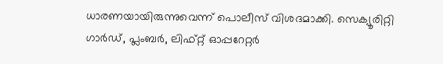ധാരണയായിരുന്നുവെന്ന് പൊലീസ് വിശദമാക്കി. സെക്യൂരിറ്റി ഗാർഡ്, പ്ലംബർ, ലിഫ്റ്റ് ഓപ്പറേറ്റർ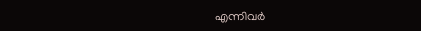എന്നിവർ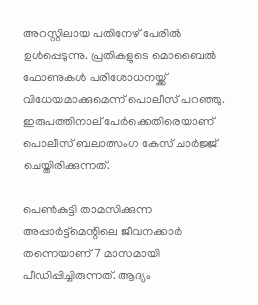അറസ്റ്റിലായ പതിനേഴ് പേരിൽ ഉൾപ്പെടുന്നു. പ്രതികളുടെ മൊബൈൽ ഫോണുകൾ പരിശോധനയ്ക്ക് വിധേയമാക്കുമെന്ന് പൊലീസ് പറഞ്ഞു. ഇരുപത്തിനാല് പേർക്കെതിരെയാണ് പൊലീസ് ബലാത്സംഗ കേസ് ചാർജ്ജ് ചെയ്തിരിക്കുന്നത്.

പെണ്‍കുട്ടി താമസിക്കുന്ന അപ്പാര്‍ട്ട്‌മെന്റിലെ ജീവനക്കാര്‍ തന്നെയാണ് 7 മാസമായി പീഡിപ്പിച്ചിരുന്നത്. ആദ്യം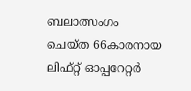ബലാത്സംഗം ചെയ്ത 66കാരനായ ലിഫ്റ്റ് ഓപ്പറേറ്റര്‍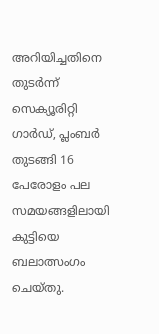അറിയിച്ചതിനെ തുടര്‍ന്ന് സെക്യൂരിറ്റി ഗാര്‍ഡ്, പ്ലംബര്‍ തുടങ്ങി 16 പേരോളം പല സമയങ്ങളിലായി കുട്ടിയെ ബലാത്സംഗം ചെയ്തു.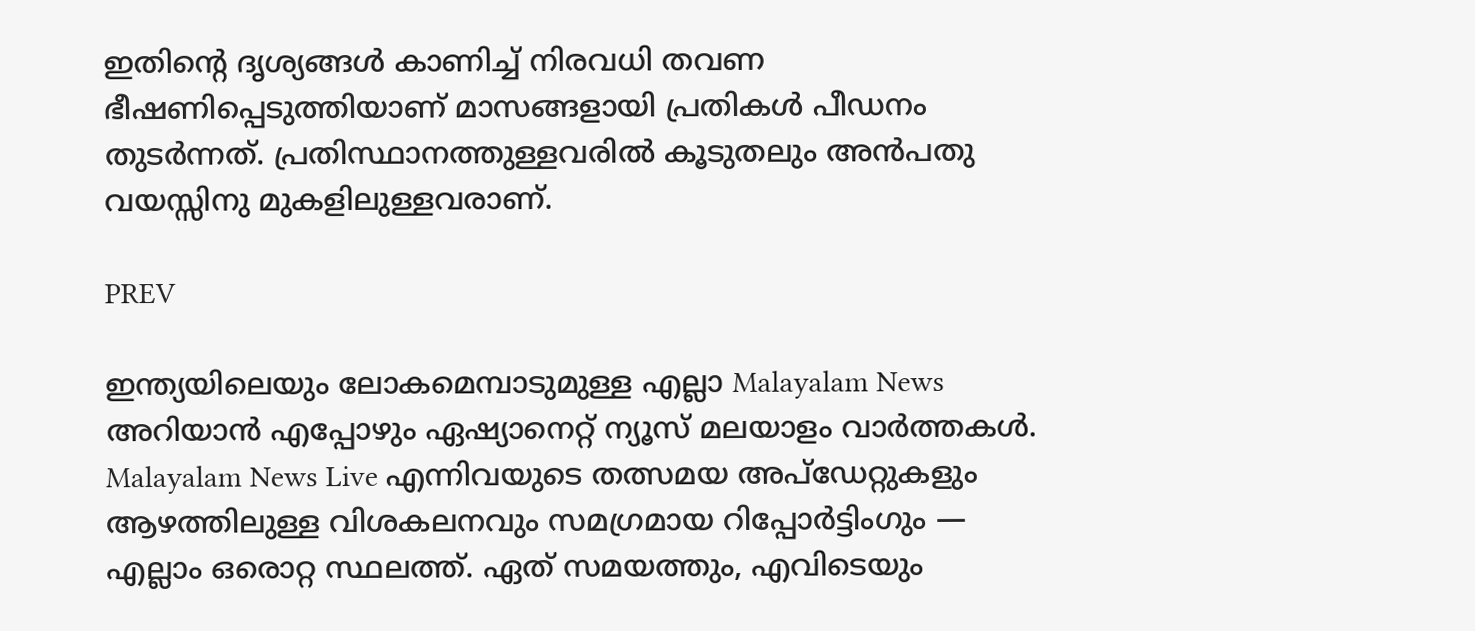ഇതിന്റെ ദൃശ്യങ്ങള്‍ കാണിച്ച് നിരവധി തവണ ഭീഷണിപ്പെടുത്തിയാണ് മാസങ്ങളായി പ്രതികള്‍ പീഡനം തുടര്‍ന്നത്. പ്രതിസ്ഥാനത്തുള്ളവരിൽ കൂടുതലും അൻപതു വയസ്സിനു മുകളിലുള്ളവരാണ്.

PREV

ഇന്ത്യയിലെയും ലോകമെമ്പാടുമുള്ള എല്ലാ Malayalam News അറിയാൻ എപ്പോഴും ഏഷ്യാനെറ്റ് ന്യൂസ് മലയാളം വാർത്തകൾ. Malayalam News Live എന്നിവയുടെ തത്സമയ അപ്‌ഡേറ്റുകളും ആഴത്തിലുള്ള വിശകലനവും സമഗ്രമായ റിപ്പോർട്ടിംഗും — എല്ലാം ഒരൊറ്റ സ്ഥലത്ത്. ഏത് സമയത്തും, എവിടെയും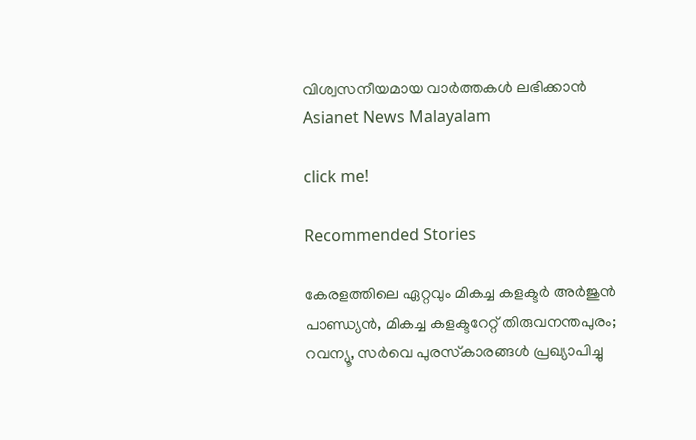വിശ്വസനീയമായ വാർത്തകൾ ലഭിക്കാൻ Asianet News Malayalam

click me!

Recommended Stories

കേരളത്തിലെ ഏറ്റവും മികച്ച കളക്ടർ അര്‍ജുന്‍ പാണ്ഡ്യന്‍, മികച്ച കളക്ടറേറ്റ് തിരുവനന്തപുരം; റവന്യൂ, സര്‍വെ പുരസ്‌കാരങ്ങള്‍ പ്രഖ്യാപിച്ചു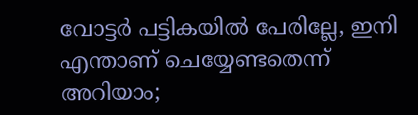വോട്ടർ പട്ടികയിൽ പേരില്ലേ, ഇനി എന്താണ് ചെയ്യേണ്ടതെന്ന് അറിയാം;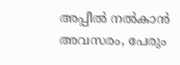അപ്പീൽ നൽകാൻ അവസരം, പേരും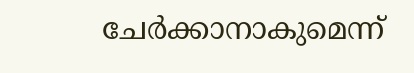ചേർക്കാനാകുമെന്ന്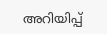അറിയിപ്പ്